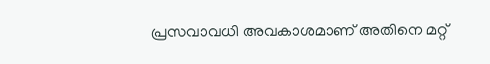പ്രസവാവധി അവകാശമാണ് അതിനെ മറ്റ്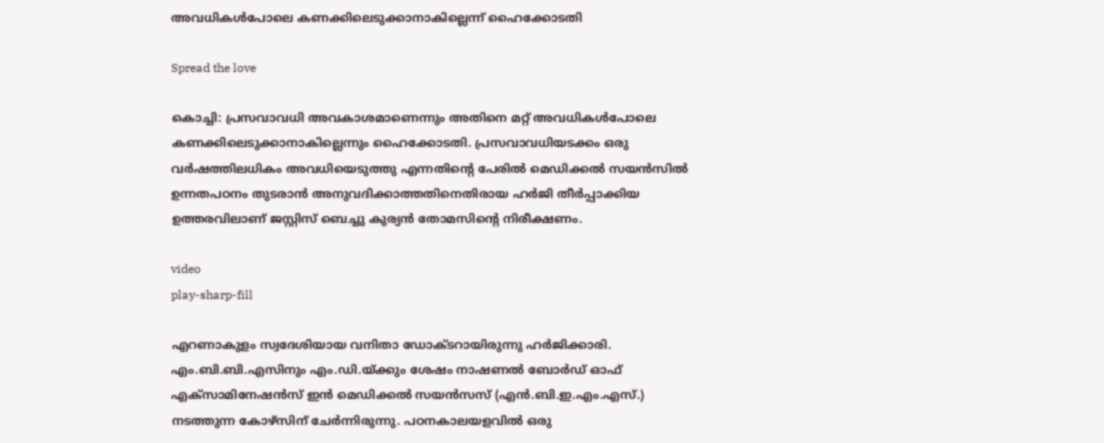അവധികൾപോലെ കണക്കിലെടുക്കാനാകില്ലെന്ന് ഹൈക്കോടതി

Spread the love

കൊച്ചി: പ്രസവാവധി അവകാശമാണെന്നും അതിനെ മറ്റ് അവധികൾപോലെ കണക്കിലെടുക്കാനാകില്ലെന്നും ഹൈക്കോടതി. പ്രസവാവധിയടക്കം ഒരു വർഷത്തിലധികം അവധിയെടുത്തു എന്നതിന്റെ പേരിൽ മെഡിക്കൽ സയൻസിൽ ഉന്നതപഠനം തുടരാൻ അനുവദിക്കാത്തതിനെതിരായ ഹർജി തീർപ്പാക്കിയ ഉത്തരവിലാണ് ജസ്റ്റിസ് ബെച്ചു കുര്യൻ തോമസിന്റെ നിരീക്ഷണം.

video
play-sharp-fill

എറണാകുളം സ്വദേശിയായ വനിതാ ഡോക്ടറായിരുന്നു ഹർജിക്കാരി. എം.ബി.ബി.എസിനും എം.ഡി.യ്ക്കും ശേഷം നാഷണൽ ബോർഡ് ഓഫ് എക്‌സാമിനേഷൻസ് ഇൻ മെഡിക്കൽ സയൻസസ് (എൻ.ബി.ഇ.എം.എസ്.) നടത്തുന്ന കോഴ്സിന് ചേർന്നിരുന്നു. പഠനകാലയളവിൽ ഒരു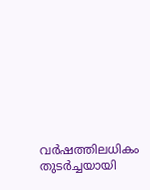വർഷത്തിലധികം തുടർച്ചയായി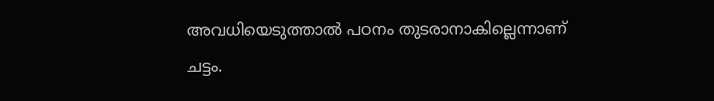അവധിയെടുത്താൽ പഠനം തുടരാനാകില്ലെന്നാണ് ചട്ടം.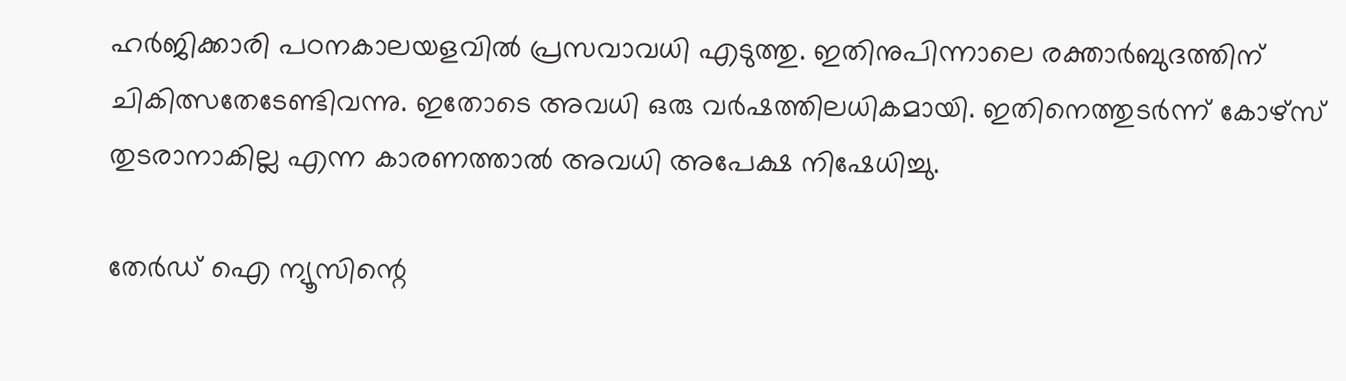ഹർജിക്കാരി പഠനകാലയളവിൽ പ്രസവാവധി എടുത്തു. ഇതിനുപിന്നാലെ രക്താർബുദത്തിന് ചികിത്സതേടേണ്ടിവന്നു. ഇതോടെ അവധി ഒരു വർഷത്തിലധികമായി. ഇതിനെത്തുടർന്ന് കോഴ്‌സ് തുടരാനാകില്ല എന്ന കാരണത്താൽ അവധി അപേക്ഷ നിഷേധിച്ചു.

തേർഡ് ഐ ന്യൂസിന്റെ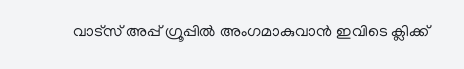വാട്സ് അപ്പ് ഗ്രൂപ്പിൽ അംഗമാകുവാൻ ഇവിടെ ക്ലിക്ക്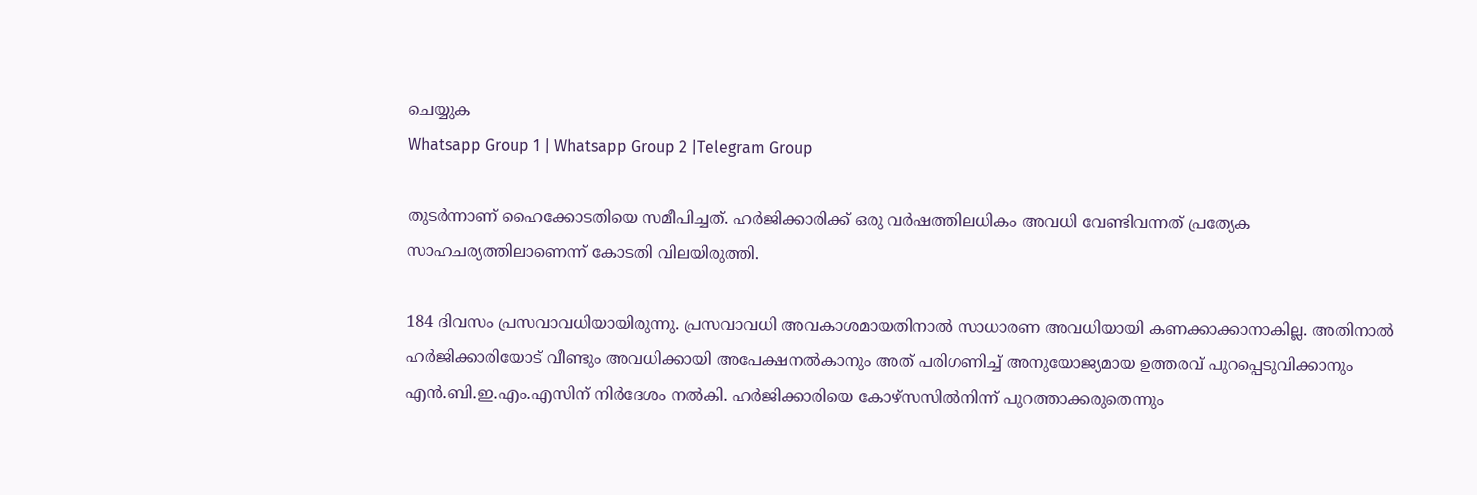ചെയ്യുക
Whatsapp Group 1 | Whatsapp Group 2 |Telegram Group

തുടർന്നാണ് ഹൈക്കോടതിയെ സമീപിച്ചത്. ഹർജിക്കാരിക്ക് ഒരു വർഷത്തിലധികം അവധി വേണ്ടിവന്നത് പ്രത്യേക സാഹചര്യത്തിലാണെന്ന് കോടതി വിലയിരുത്തി.

184 ദിവസം പ്രസവാവധിയായിരുന്നു. പ്രസവാവധി അവകാശമായതിനാൽ സാധാരണ അവധിയായി കണക്കാക്കാനാകില്ല. അതിനാൽ ഹർജിക്കാരിയോട് വീണ്ടും അവധിക്കായി അപേക്ഷനൽകാനും അത് പരിഗണിച്ച് അനുയോജ്യമായ ഉത്തരവ് പുറപ്പെടുവിക്കാനും എൻ.ബി.ഇ.എം.എസിന് നിർദേശം നൽകി. ഹർജിക്കാരിയെ കോഴ്സ‌സിൽനിന്ന് പുറത്താക്കരുതെന്നും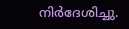നിർദേശിച്ചു.